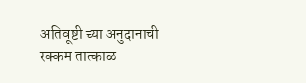अतिवूष्टी च्या अनुदानाची रक्कम तात्काळ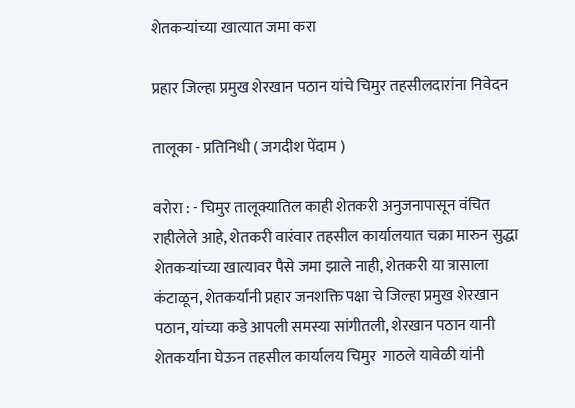शेतकऱ्यांच्या खात्यात जमा करा

प्रहार जिल्हा प्रमुख शेरखान पठान यांचे चिमुर तहसीलदारांना निवेदन

तालूका - प्रतिनिधी ( जगदीश पेंदाम )

वरोरा : - चिमुर तालूक्यातिल काही शेतकरी अनुजनापासून वंचित राहीलेले आहे, शेतकरी वारंवार तहसील कार्यालयात चक्रा मारुन सुद्धा शेतकऱ्यांच्या खात्यावर पैसे जमा झाले नाही, शेतकरी या त्रासाला कंटाळून, शेतकर्यांनी प्रहार जनशक्ति पक्षा चे जिल्हा प्रमुख शेरखान पठान, यांच्या कडे आपली समस्या सांगीतली, शेरखान पठान यानी शेतकर्यांना घेऊन तहसील कार्यालय चिमुर  गाठले यावेळी यांनी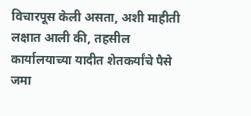विचारपूस केली असता, अशी माहीती लक्षात आली की, तहसील कार्यालयाच्या यादीत शेतकर्यांचे पैसे जमा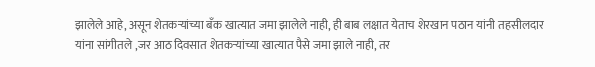झालेले आहे, असून शेतकऱ्यांच्या बॅंक खात्यात जमा झालेले नाही, ही बाब लक्षात येताच शेरखान पठान यांनी तहसीलदार यांना सांगीतले ,जर आठ दिवसात शेतकऱ्यांच्या खात्यात पैसे जमा झाले नाही, तर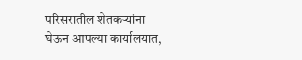परिसरातील शेतकऱ्यांना घेऊन आपल्या कार्यालयात,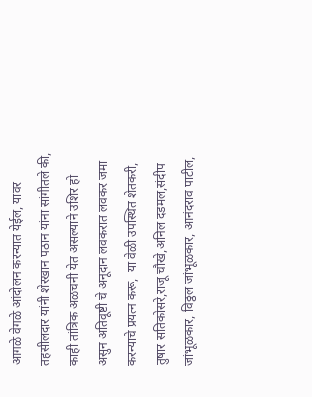आगळे वेगळे आंदोलन करन्यात येईल, यावर तहसीलदार यांनी शेरखान पठान यांना सांगीतले की, काही तांत्रिक अळचनी येत असल्याने उशिर हो असुन अतिवूष्टी चे अनूदान लवकरात लवकर जमा करन्याचे प्रयत्न करू,  या वेळी उपस्थित शेतकरी, तुषार सतिकोसरे,राजू चौखे,अनिल दडमल,संदीप जांभूळकार, विठ्ठल जांभूळकार, आनंदराव पाटील,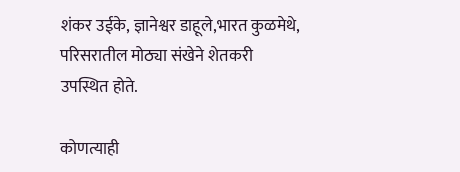शंकर उईके, ज्ञानेश्वर डाहूले,भारत कुळमेथे, परिसरातील मोठ्या संखेने शेतकरी उपस्थित होते.

कोणत्याही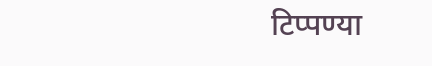टिप्पण्‍या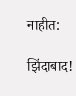नाहीत:

झिंदाबाद!